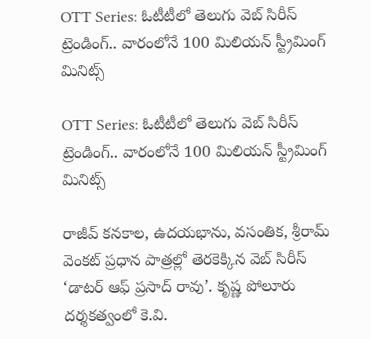OTT Series: ఓటీటీలో తెలుగు వెబ్ సిరీస్ ట్రెండింగ్‌.. వారంలోనే 100 మిలియన్ స్ట్రీమింగ్ మినిట్స్

OTT Series: ఓటీటీలో తెలుగు వెబ్ సిరీస్ ట్రెండింగ్‌.. వారంలోనే 100 మిలియన్ స్ట్రీమింగ్ మినిట్స్

రాజీవ్ కనకాల, ఉదయభాను, వసంతిక, శ్రీరామ్ వెంకట్ ప్రధాన పాత్రల్లో తెరకెక్కిన వెబ్ సిరీస్ ‘డాటర్ ఆఫ్ ప్రసాద్ రావు’. కృష్ణ పోలూరు దర్శకత్వంలో కె.వి.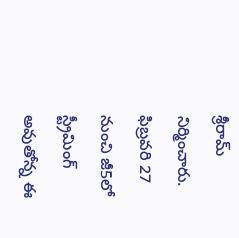శ్రీరామ్ నిర్మించారు. ఫిబ్రవరి 27 నుంచి జీ5లో స్ట్రీమింగ్ అవుతోన్న ఈ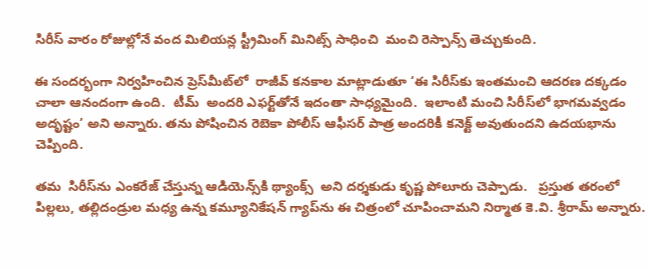సిరీస్‌‌‌‌ వారం రోజుల్లోనే వంద మిలియన్ల స్ట్రీమింగ్ మినిట్స్ సాధించి  మంచి రెస్పాన్స్ తెచ్చుకుంది.

ఈ సందర్భంగా నిర్వహించిన ప్రెస్‌‌‌‌మీట్‌‌‌‌లో  రాజీవ్ కనకాల మాట్లాడుతూ ‘ఈ సిరీస్‌‌‌‌కు ఇంతమంచి ఆదరణ దక్కడం చాలా ఆనందంగా ఉంది.  టీమ్  అందరి ఎఫర్ట్‌‌‌‌తోనే ఇదంతా సాధ్యమైంది.  ఇలాంటి మంచి సిరీస్‌‌‌‌లో భాగమవ్వడం  అదృష్టం’ అని అన్నారు. తను పోషించిన రెబెకా పోలీస్ ఆఫీసర్ పాత్ర అందరికీ కనెక్ట్ అవుతుందని ఉదయభాను చెప్పింది.

తమ  సిరీస్‌‌‌‌ను ఎంకరేజ్ చేస్తున్న ఆడియెన్స్‌‌‌‌కి థ్యాంక్స్  అని దర్శకుడు కృష్ణ పోలూరు చెప్పాడు.   ప్రస్తుత తరంలో పిల్లలు, తల్లిదండ్రుల మధ్య ఉన్న కమ్యూనికేషన్ గ్యాప్‌‌‌‌ను ఈ చిత్రంలో చూపించామని నిర్మాత కె.వి. శ్రీరామ్ అన్నారు.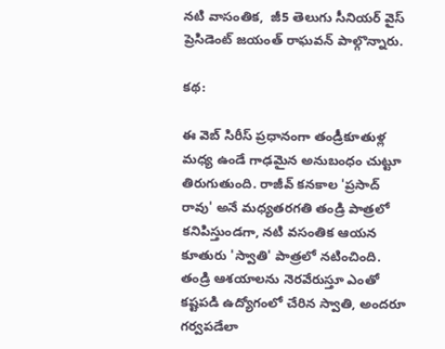నటి వాసంతిక,  జీ5 తెలుగు సీనియర్ వైస్ ప్రెసిడెంట్ జయంత్ రాఘవన్ పాల్గొన్నారు.

కథ:

ఈ వెబ్ సిరీస్ ప్రధానంగా తండ్రీకూతుళ్ల మధ్య ఉండే గాఢమైన అనుబంధం చుట్టూ తిరుగుతుంది. రాజీవ్ కనకాల 'ప్రసాద్ రావు' అనే మధ్యతరగతి తండ్రి పాత్రలో కనిపిస్తుండగా, నటి వసంతిక ఆయన కూతురు 'స్వాతి' పాత్రలో నటించింది. తండ్రి ఆశయాలను నెరవేరుస్తూ ఎంతో కష్టపడి ఉద్యోగంలో చేరిన స్వాతి, అందరూ గర్వపడేలా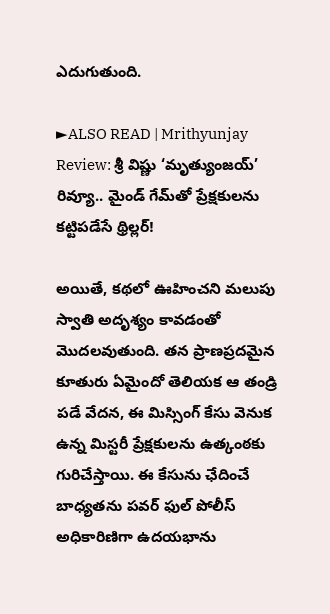ఎదుగుతుంది.

►ALSO READ | Mrithyunjay Review: శ్రీ విష్ణు ‘మృత్యుంజయ్’ రివ్యూ.. మైండ్ గేమ్‌తో ప్రేక్షకులను కట్టిపడేసే థ్రిల్లర్!

అయితే, కథలో ఊహించని మలుపు స్వాతి అదృశ్యం కావడంతో మొదలవుతుంది. తన ప్రాణప్రదమైన కూతురు ఏమైందో తెలియక ఆ తండ్రి పడే వేదన, ఈ మిస్సింగ్ కేసు వెనుక ఉన్న మిస్టరీ ప్రేక్షకులను ఉత్కంఠకు గురిచేస్తాయి. ఈ కేసును ఛేదించే బాధ్యతను పవర్ ఫుల్ పోలీస్ అధికారిణిగా ఉదయభాను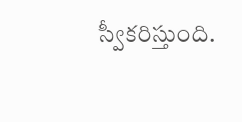స్వీకరిస్తుంది.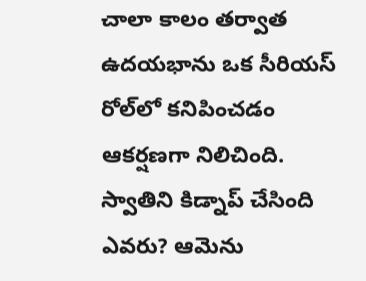చాలా కాలం తర్వాత ఉదయభాను ఒక సీరియస్ రోల్‌లో కనిపించడం ఆకర్షణగా నిలిచింది. స్వాతిని కిడ్నాప్ చేసింది ఎవరు? ఆమెను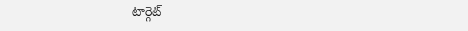టార్గెట్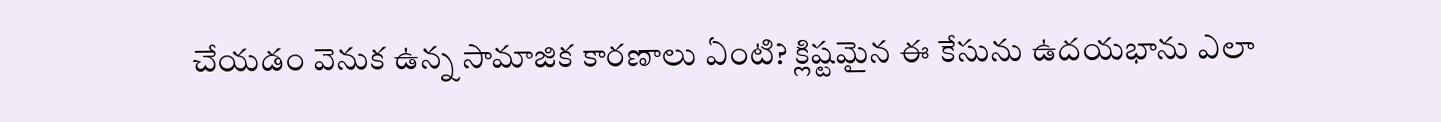చేయడం వెనుక ఉన్న సామాజిక కారణాలు ఏంటి? క్లిష్టమైన ఈ కేసును ఉదయభాను ఎలా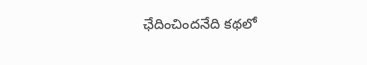ఛేదించిందనేది కథలో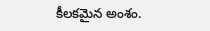కీలకమైన అంశం.